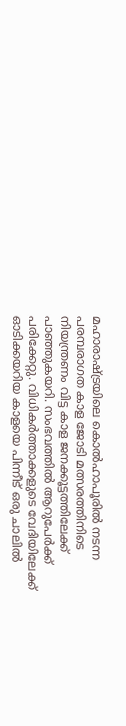മഹാരാഷ്ട്രയിലെ കൊൽഹാപൂരിൽ നടന്ന പരമ്പരാഗത കാള ജോടി മത്സരത്തിനിടെ നിയന്ത്രണം വിട്ട കാള ജനക്കൂട്ടത്തിലേക്ക് പാഞ്ഞുകയറി. സംഭവത്തിൽ ആറുപേർക്ക് പരിക്കേറ്റു. വിധികർത്താക്കളുടെ വേദിയിലേക്ക് ഓടിക്കയറിയ കാളയെ പിന്നീട് ഒരു ചാലിൽ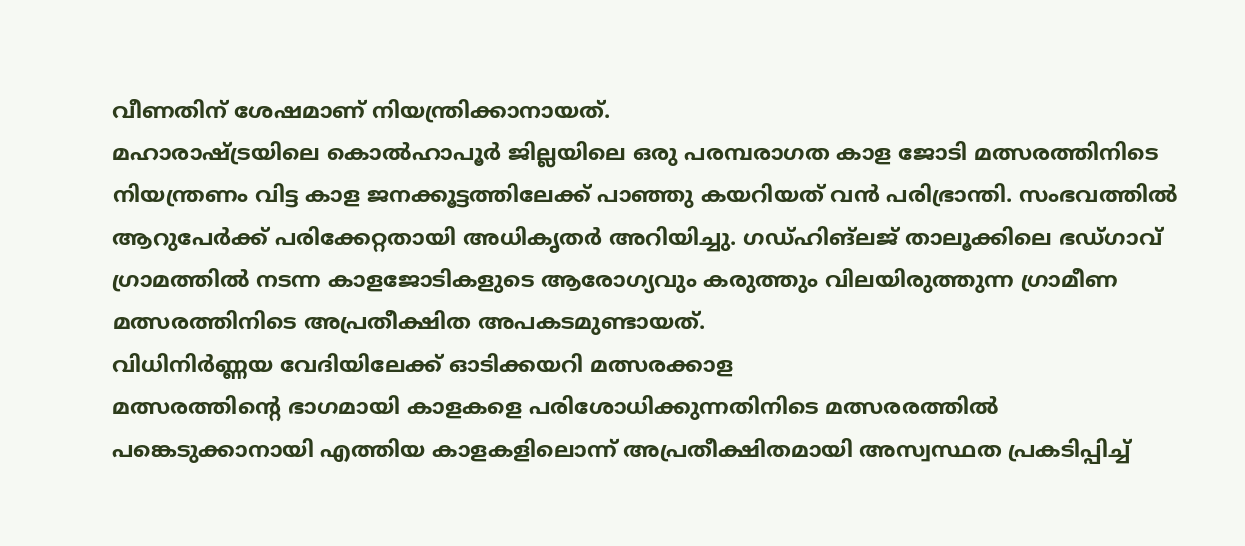വീണതിന് ശേഷമാണ് നിയന്ത്രിക്കാനായത്.
മഹാരാഷ്ട്രയിലെ കൊൽഹാപൂർ ജില്ലയിലെ ഒരു പരമ്പരാഗത കാള ജോടി മത്സരത്തിനിടെ നിയന്ത്രണം വിട്ട കാള ജനക്കൂട്ടത്തിലേക്ക് പാഞ്ഞു കയറിയത് വൻ പരിഭ്രാന്തി. സംഭവത്തിൽ ആറുപേർക്ക് പരിക്കേറ്റതായി അധികൃതർ അറിയിച്ചു. ഗഡ്ഹിങ്ലജ് താലൂക്കിലെ ഭഡ്ഗാവ് ഗ്രാമത്തിൽ നടന്ന കാളജോടികളുടെ ആരോഗ്യവും കരുത്തും വിലയിരുത്തുന്ന ഗ്രാമീണ മത്സരത്തിനിടെ അപ്രതീക്ഷിത അപകടമുണ്ടായത്.
വിധിനിർണ്ണയ വേദിയിലേക്ക് ഓടിക്കയറി മത്സരക്കാള
മത്സരത്തിന്റെ ഭാഗമായി കാളകളെ പരിശോധിക്കുന്നതിനിടെ മത്സരരത്തിൽ പങ്കെടുക്കാനായി എത്തിയ കാളകളിലൊന്ന് അപ്രതീക്ഷിതമായി അസ്വസ്ഥത പ്രകടിപ്പിച്ച്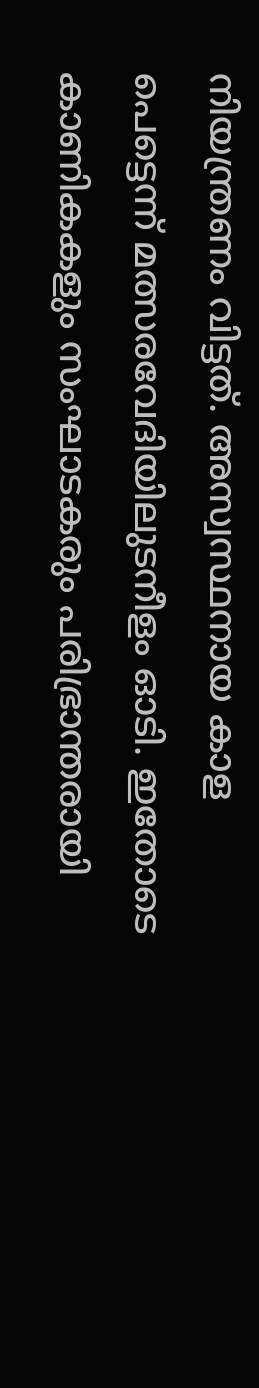നിയന്ത്രണം വിട്ടത്. അസ്വസ്ഥനായ കാള പെട്ടെന്ന് മത്സരവേദിയിലുടനീളം ഓടി. ഇതോടെ കാണികകളും സംഘാടകരും പരിഭ്രാന്തരായി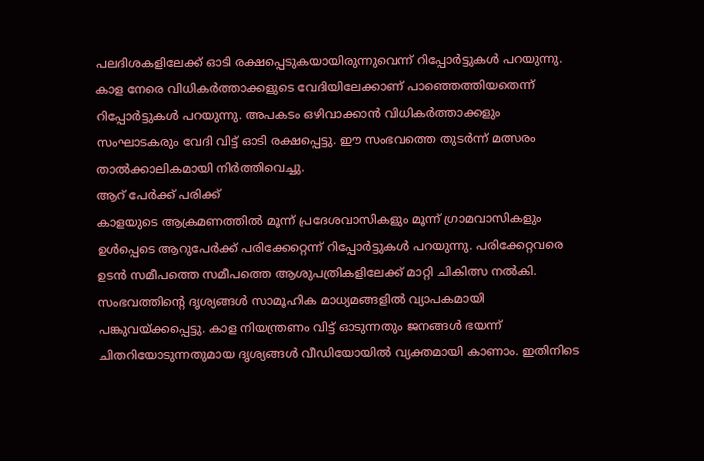പലദിശകളിലേക്ക് ഓടി രക്ഷപ്പെടുകയായിരുന്നുവെന്ന് റിപ്പോർട്ടുകൾ പറയുന്നു. കാള നേരെ വിധികർത്താക്കളുടെ വേദിയിലേക്കാണ് പാഞ്ഞെത്തിയതെന്ന് റിപ്പോർട്ടുകൾ പറയുന്നു. അപകടം ഒഴിവാക്കാൻ വിധികർത്താക്കളും സംഘാടകരും വേദി വിട്ട് ഓടി രക്ഷപ്പെട്ടു. ഈ സംഭവത്തെ തുടർന്ന് മത്സരം താൽക്കാലികമായി നിർത്തിവെച്ചു.
ആറ് പേർക്ക് പരിക്ക്
കാളയുടെ ആക്രമണത്തിൽ മൂന്ന് പ്രദേശവാസികളും മൂന്ന് ഗ്രാമവാസികളും ഉൾപ്പെടെ ആറുപേർക്ക് പരിക്കേറ്റെന്ന് റിപ്പോർട്ടുകൾ പറയുന്നു. പരിക്കേറ്റവരെ ഉടൻ സമീപത്തെ സമീപത്തെ ആശുപത്രികളിലേക്ക് മാറ്റി ചികിത്സ നൽകി. സംഭവത്തിന്റെ ദൃശ്യങ്ങൾ സാമൂഹിക മാധ്യമങ്ങളിൽ വ്യാപകമായി പങ്കുവയ്ക്കപ്പെട്ടു. കാള നിയന്ത്രണം വിട്ട് ഓടുന്നതും ജനങ്ങൾ ഭയന്ന് ചിതറിയോടുന്നതുമായ ദൃശ്യങ്ങൾ വീഡിയോയിൽ വ്യക്തമായി കാണാം. ഇതിനിടെ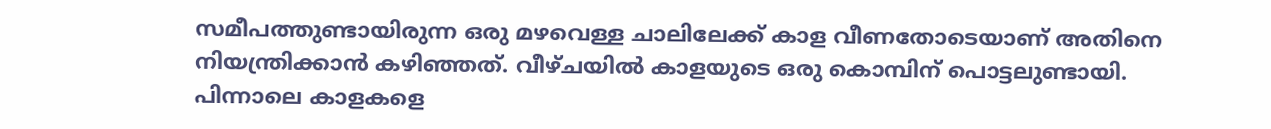സമീപത്തുണ്ടായിരുന്ന ഒരു മഴവെള്ള ചാലിലേക്ക് കാള വീണതോടെയാണ് അതിനെ നിയന്ത്രിക്കാൻ കഴിഞ്ഞത്. വീഴ്ചയിൽ കാളയുടെ ഒരു കൊമ്പിന് പൊട്ടലുണ്ടായി. പിന്നാലെ കാളകളെ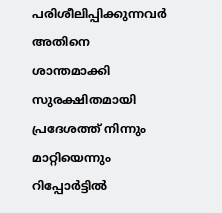പരിശീലിപ്പിക്കുന്നവർ അതിനെ ശാന്തമാക്കി സുരക്ഷിതമായി പ്രദേശത്ത് നിന്നും മാറ്റിയെന്നും റിപ്പോർട്ടിൽ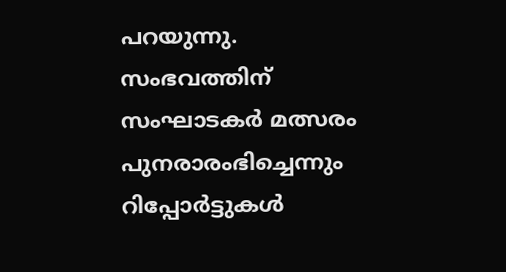പറയുന്നു. സംഭവത്തിന് സംഘാടകർ മത്സരം പുനരാരംഭിച്ചെന്നും റിപ്പോർട്ടുകൾ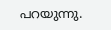പറയുന്നു.